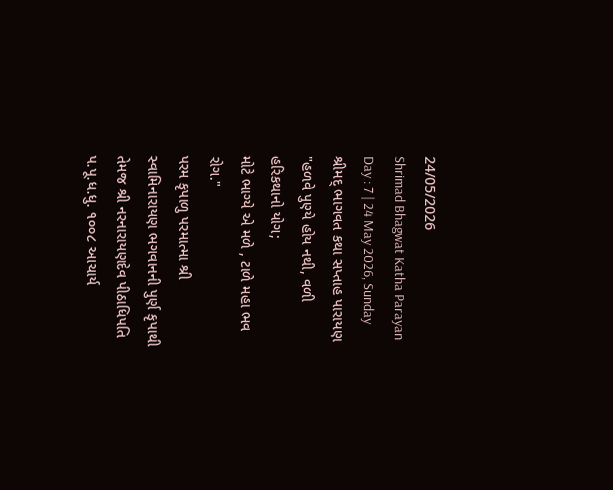24/05/2026
Shrimad Bhagwat Katha Parayan
Day : 7 | 24 May 2026, Sunday
શ્રીમદ્ ભાગવત કથા સપ્તાહ પારાયણ
"હળવે પુણ્યે હોય નથી, વળી હરિકથાનો યોગ;
મોટે ભાગ્યે એ મળે , ટાળે મહા ભવ રોગ."
પરમ કૃપાળુ પરમાત્મા શ્રી સ્વામિનારાયણ ભગવાનની પુર્ણ કૃપાથી તેમજ શ્રી નરનારાયણદેવ પીઠાધિપતિ પ.પૂ.ધ.ધુ. ૧૦૦૮ આચાર્ય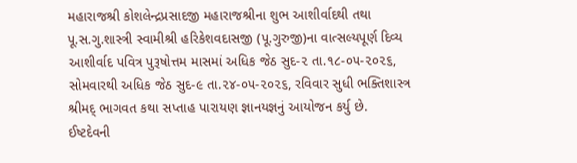મહારાજશ્રી કોશલેન્દ્રપ્રસાદજી મહારાજશ્રીના શુભ આશીર્વાદથી તથા પૂ.સ.ગુ.શાસ્ત્રી સ્વામીશ્રી હરિકેશવદાસજી (પૂ.ગુરુજી)ના વાત્સલ્યપૂર્ણ દિવ્ય આશીર્વાદ પવિત્ર પુરૂષોત્તમ માસમાં અધિક જેઠ સુદ-૨ તા.૧૮-૦૫-૨૦૨૬, સોમવારથી અધિક જેઠ સુદ-૯ તા.૨૪-૦૫-૨૦૨૬, રવિવાર સુધી ભક્તિશાસ્ત્ર શ્રીમદ્ ભાગવત કથા સપ્તાહ પારાયણ જ્ઞાનયજ્ઞનું આયોજન કર્યુ છે.
ઈષ્ટદેવની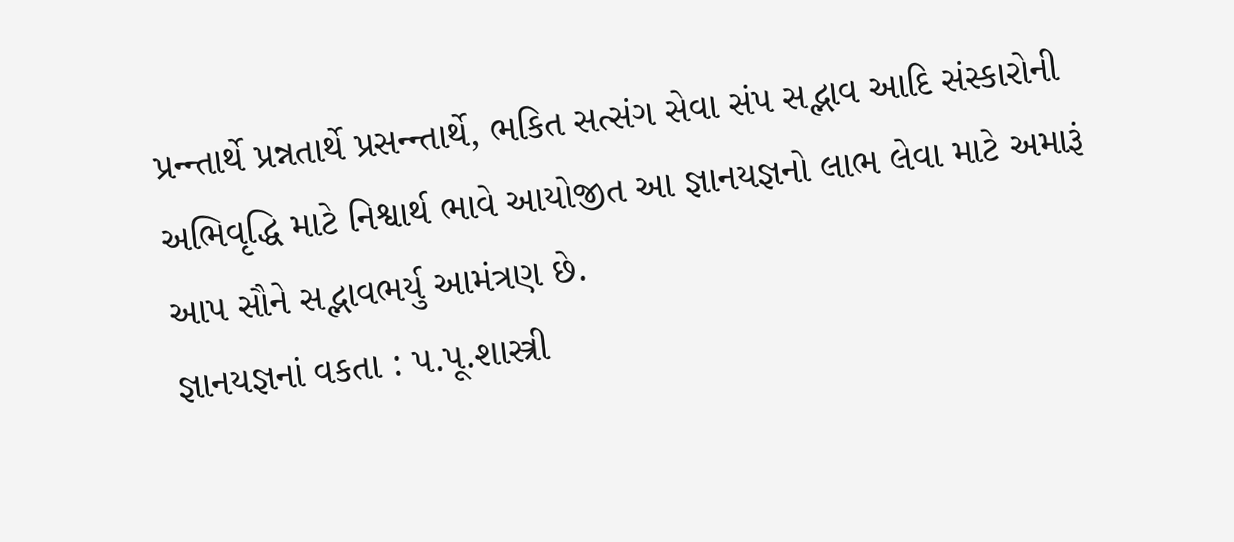પ્રન્ન્તાર્થે પ્રન્નતાર્થે પ્રસન્ન્તાર્થે, ભકિત સત્સંગ સેવા સંપ સદ્ભાવ આદિ સંસ્કારોની અભિવૃદ્ધિ માટે નિશ્વાર્થ ભાવે આયોજીત આ જ્ઞાનયજ્ઞનો લાભ લેવા માટે અમારૂં આપ સૌને સદ્ભાવભર્યુ આમંત્રણ છે.
જ્ઞાનયજ્ઞનાં વકતા : પ.પૂ.શાસ્ત્રી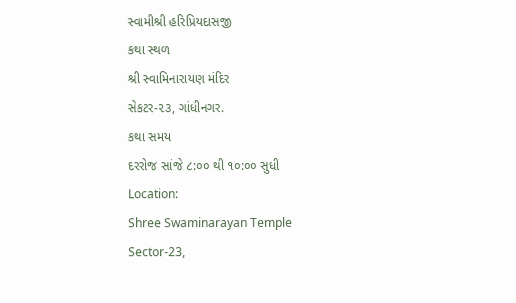સ્વામીશ્રી હરિપ્રિયદાસજી
કથા સ્થળ
શ્રી સ્વામિનારાયણ મંદિર
સેકટર-૨૩, ગાંધીનગર.
કથા સમય
દરરોજ સાંજે ૮:૦૦ થી ૧૦:૦૦ સુધી
Location:
Shree Swaminarayan Temple
Sector-23,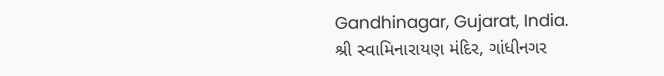Gandhinagar, Gujarat, India.
શ્રી સ્વામિનારાયણ મંદિર, ગાંધીનગર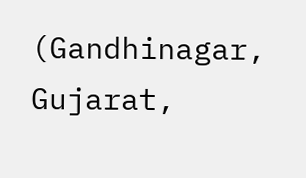(Gandhinagar, Gujarat,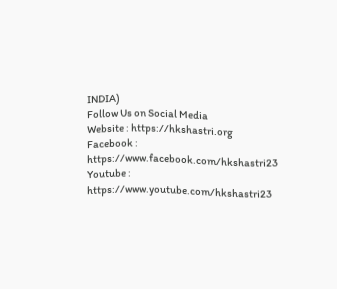INDIA)
Follow Us on Social Media
Website : https://hkshastri.org
Facebook : https://www.facebook.com/hkshastri23
Youtube : https://www.youtube.com/hkshastri23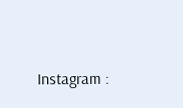Instagram :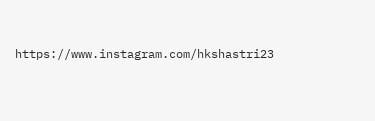https://www.instagram.com/hkshastri23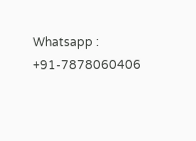Whatsapp : +91-7878060406